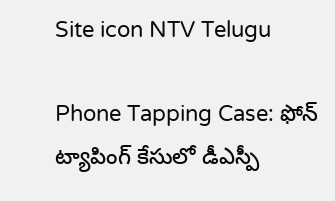Site icon NTV Telugu

Phone Tapping Case: ఫోన్ ట్యాపింగ్ కేసులో డీఎస్పీ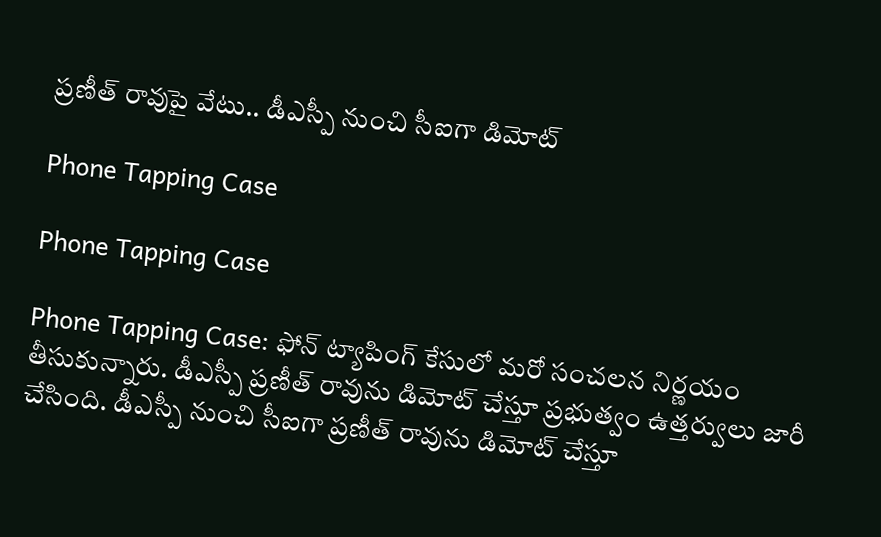ప్రణీత్ రావుపై వేటు.. డీఎస్పీ నుంచి సీఐగా డిమోట్

Phone Tapping Case

Phone Tapping Case

Phone Tapping Case: ఫోన్ ట్యాపింగ్ కేసులో మరో సంచలన నిర్ణయం తీసుకున్నారు. డీఎస్పీ ప్రణీత్ రావును డిమోట్ చేస్తూ ప్రభుత్వం ఉత్తర్వులు జారీ చేసింది. డీఎస్పీ నుంచి సీఐగా ప్రణీత్ రావును డిమోట్ చేస్తూ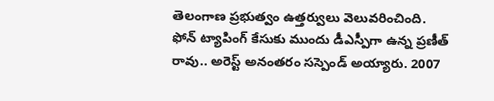తెలంగాణ ప్రభుత్వం ఉత్తర్వులు వెలువరించింది. ఫోన్ ట్యాపింగ్ కేసుకు ముందు డీఎస్పీగా ఉన్న ప్రణీత్ రావు.. అరెస్ట్ అనంతరం సస్పెండ్ అయ్యారు. 2007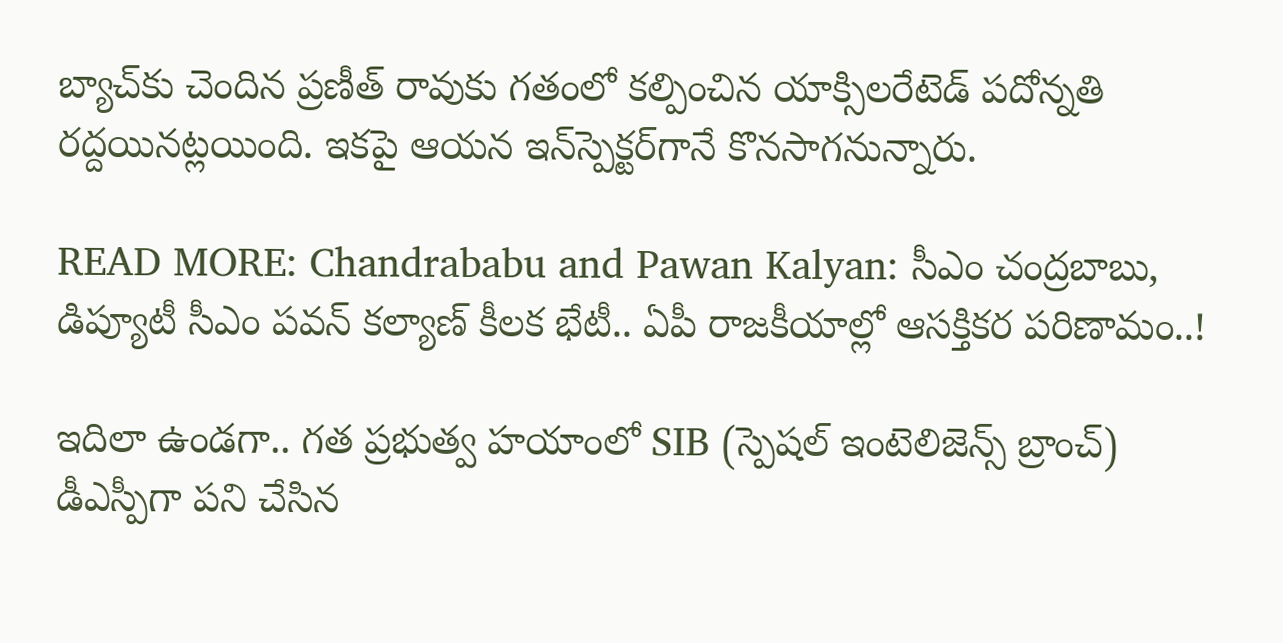బ్యాచ్‌కు చెందిన ప్రణీత్ రావుకు గతంలో కల్పించిన యాక్సిలరేటెడ్‌ పదోన్నతి రద్దయినట్లయింది. ఇకపై ఆయన ఇన్‌స్పెక్టర్‌గానే కొనసాగనున్నారు.

READ MORE: Chandrababu and Pawan Kalyan: సీఎం చంద్రబాబు, డిప్యూటీ సీఎం పవన్‌ కల్యాణ్‌ కీలక భేటీ.. ఏపీ రాజకీయాల్లో ఆసక్తికర పరిణామం..!

ఇదిలా ఉండగా.. గత ప్రభుత్వ హయాంలో SIB (స్పెషల్ ఇంటెలిజెన్స్ బ్రాంచ్) డీఎస్పీగా పని చేసిన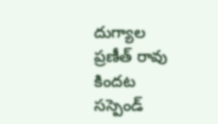దుగ్యాల ప్రణీత్‌ రావు కిందట సస్పెండ్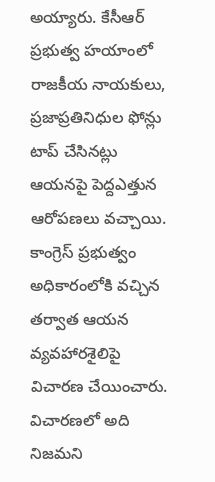అయ్యారు. కేసీఆర్ ప్రభుత్వ హయాంలో రాజకీయ నాయకులు, ప్రజాప్రతినిధుల ఫోన్లు టాప్‌ చేసినట్లు ఆయనపై పెద్దఎత్తున ఆరోపణలు వచ్చాయి. కాంగ్రెస్ ప్రభుత్వం అధికారంలోకి వచ్చిన తర్వాత ఆయన వ్యవహారశైలిపై విచారణ చేయించారు. విచారణలో అది నిజమని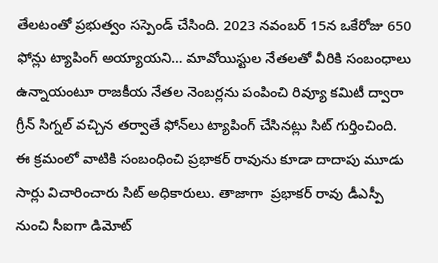తేలటంతో ప్రభుత్వం సస్పెండ్‌ చేసింది. 2023 నవంబర్ 15న ఒకేరోజు 650 ఫోన్లు ట్యాపింగ్ అయ్యాయని… మావోయిస్టుల నేతలతో వీరికి సంబంధాలు ఉన్నాయంటూ రాజకీయ నేతల నెంబర్లను పంపించి రివ్యూ కమిటీ ద్వారా గ్రీన్ సిగ్నల్ వచ్చిన తర్వాతే ఫోన్‌లు ట్యాపింగ్ చేసినట్లు సిట్ గుర్తించింది. ఈ క్రమంలో వాటికి సంబంధించి ప్రభాకర్ రావును కూడా దాదాపు మూడు సార్లు విచారించారు సిట్ అధికారులు. తాజాగా  ప్రభాకర్ రావు డీఎస్పీ నుంచి సీఐగా డిమోట్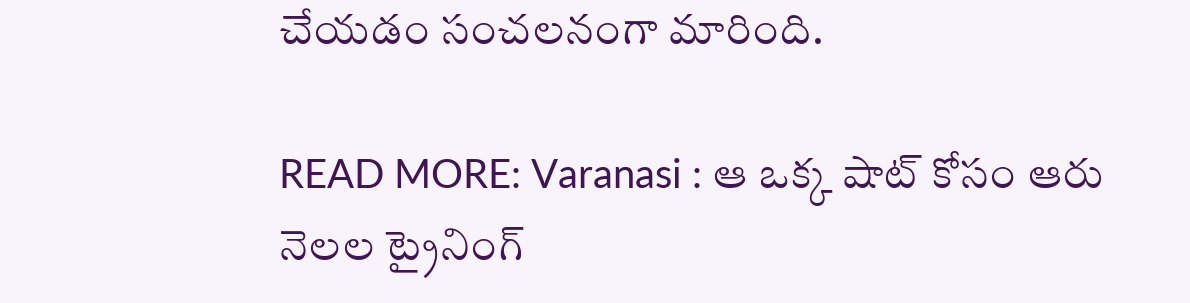చేయడం సంచలనంగా మారింది.

READ MORE: Varanasi : ఆ ఒక్క షాట్ కోసం ఆరు నెలల ట్రైనింగ్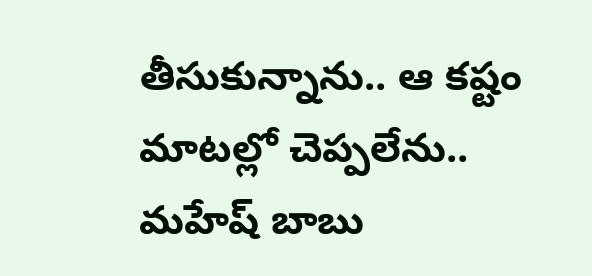తీసుకున్నాను.. ఆ కష్టం మాటల్లో చెప్పలేను.. మహేష్ బాబు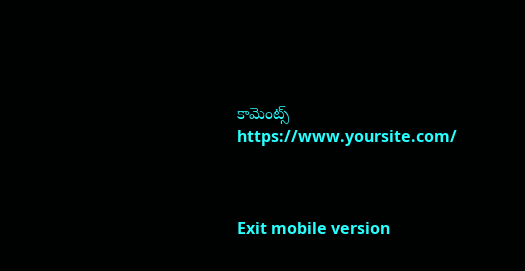కామెంట్స్
https://www.yoursite.com/



Exit mobile version